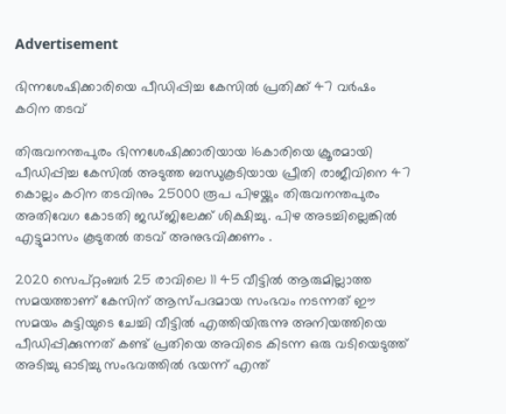Advertisement

ഭിന്നശേഷിക്കാരിയെ പീഡിപ്പിച്ച കേസിൽ പ്രതിക്ക് 47 വർഷം കഠിന തടവ്

തിരുവനന്തപുരം ഭിന്നശേഷിക്കാരിയായ 16കാരിയെ ക്രൂരമായി പീഡിപ്പിച്ച കേസിൽ അടുത്ത ബന്ധുകൂടിയായ പ്രീതി രാജീവിനെ 47 കൊല്ലം കഠിന തടവിനും 25000 രൂപ പിഴയ്ക്കും തിരുവനന്തപുരം അതിവേഗ കോടതി ജഡ്ജിലേക്ക് ശിക്ഷിച്ചു. പിഴ അടച്ചില്ലെങ്കിൽ എട്ടുമാസം കൂടുതൽ തടവ് അനുഭവിക്കണം .

2020 സെപ്റ്റംബർ 25 രാവിലെ 11 45 വീട്ടിൽ ആരുമില്ലാത്ത സമയത്താണ് കേസിന് ആസ്പദമായ സംഭവം നടന്നത് ഈ സമയം കുട്ടിയുടെ ചേച്ചി വീട്ടിൽ എത്തിയിരുന്നു അനിയത്തിയെ പീഡിപ്പിക്കുന്നത് കണ്ട് പ്രതിയെ അവിടെ കിടന്ന ഒരു വടിയെടുത്ത് അടിച്ചു ഓടിച്ചു സംഭവത്തിൽ ഭയന്ന് എന്ത്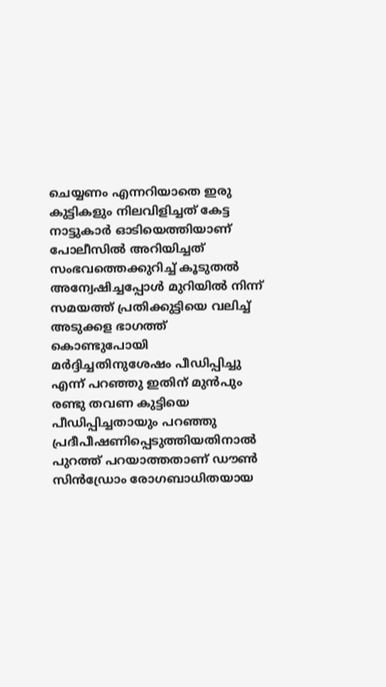ചെയ്യണം എന്നറിയാതെ ഇരു കുട്ടികളും നിലവിളിച്ചത് കേട്ട നാട്ടുകാർ ഓടിയെത്തിയാണ് പോലീസിൽ അറിയിച്ചത് സംഭവത്തെക്കുറിച്ച് കൂടുതൽ അന്വേഷിച്ചപ്പോൾ മുറിയിൽ നിന്ന് സമയത്ത് പ്രതിക്കുട്ടിയെ വലിച്ച് അടുക്കള ഭാഗത്ത് കൊണ്ടുപോയി മർദ്ദിച്ചതിനുശേഷം പീഡിപ്പിച്ചു എന്ന് പറഞ്ഞു ഇതിന് മുൻപും രണ്ടു തവണ കുട്ടിയെ പീഡിപ്പിച്ചതായും പറഞ്ഞു പ്രദീപീഷണിപ്പെടുത്തിയതിനാൽ പുറത്ത് പറയാത്തതാണ് ഡൗൺ സിൻഡ്രോം രോഗബാധിതയായ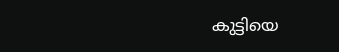കുട്ടിയെ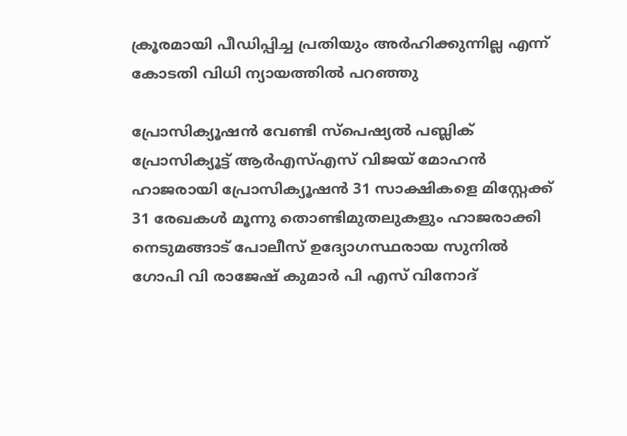ക്രൂരമായി പീഡിപ്പിച്ച പ്രതിയും അർഹിക്കുന്നില്ല എന്ന് കോടതി വിധി ന്യായത്തിൽ പറഞ്ഞു

പ്രോസിക്യൂഷൻ വേണ്ടി സ്പെഷ്യൽ പബ്ലിക് പ്രോസിക്യൂട്ട് ആർഎസ്എസ് വിജയ് മോഹന്‍ ഹാജരായി പ്രോസിക്യൂഷൻ 31 സാക്ഷികളെ മിസ്റ്റേക്ക് 31 രേഖകൾ മൂന്നു തൊണ്ടിമുതലുകളും ഹാജരാക്കി നെടുമങ്ങാട് പോലീസ് ഉദ്യോഗസ്ഥരായ സുനിൽ ഗോപി വി രാജേഷ് കുമാർ പി എസ് വിനോദ്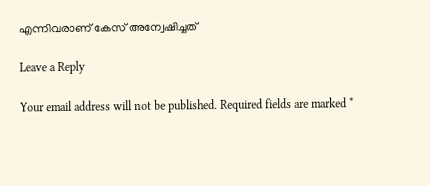എന്നിവരാണ് കേസ് അന്വേഷിച്ചത്

Leave a Reply

Your email address will not be published. Required fields are marked *